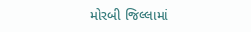મોરબી જિલ્લામાં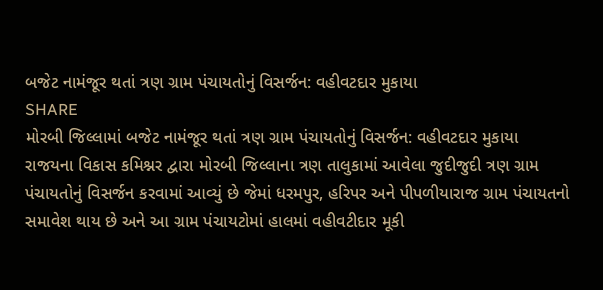બજેટ નામંજૂર થતાં ત્રણ ગ્રામ પંચાયતોનું વિસર્જન: વહીવટદાર મુકાયા
SHARE
મોરબી જિલ્લામાં બજેટ નામંજૂર થતાં ત્રણ ગ્રામ પંચાયતોનું વિસર્જન: વહીવટદાર મુકાયા
રાજયના વિકાસ કમિશ્નર દ્વારા મોરબી જિલ્લાના ત્રણ તાલુકામાં આવેલા જુદીજુદી ત્રણ ગ્રામ પંચાયતોનું વિસર્જન કરવામાં આવ્યું છે જેમાં ધરમપુર, હરિપર અને પીપળીયારાજ ગ્રામ પંચાયતનો સમાવેશ થાય છે અને આ ગ્રામ પંચાયટોમાં હાલમાં વહીવટીદાર મૂકી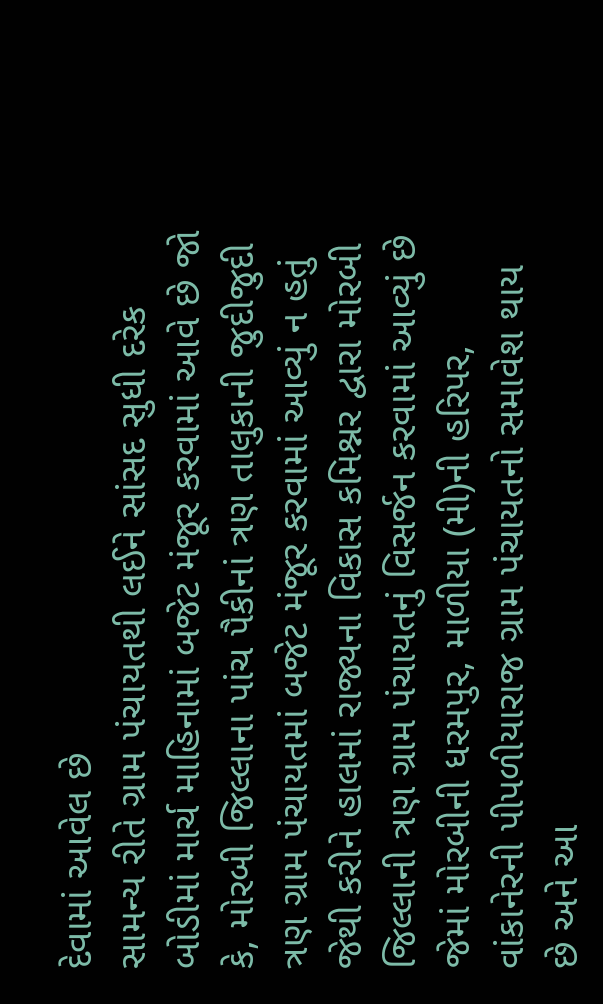દેવામાં આવેલ છે
સામન્ય રીતે ગ્રામ પંચાયતથી લઈને સાંસદ સુધી દરેક બોડીમાં માર્ચ માહિનામાં બજેટ મંજૂર કરવામાં આવે છે જો કે, મોરબી જિલ્લાના પાંચ પૈકીનાં ત્રણ તાલુકાની જુદીજુદી ત્રણ ગ્રામ પંચાયતમાં બજેટ મંજૂર કરવામાં આવ્યું ન હતું જેથી કરીને હાલમાં રાજ્યના વિકાસ કમિશ્નર દ્વારા મોરબી જિલ્લાની ત્રણ ગ્રામ પંચાયતનું વિસર્જન કરવામાં આવ્યું છે જેમાં મોરબીની ધરમપુર, માળીયા (મી)ની હરિપર, વાંકાનેરની પીપળીયારાજ ગ્રામ પંચાયતનો સમાવેશ થાય છે અને આ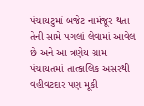પંચાયટુમાં બજેટ નામંજૂર થતા તેની સામે પગલાં લેવામાં આવેલ છે અને આ ત્રણેય ગ્રામ પંચાયતમાં તાત્કાલિક અસરથી વહીવટદાર પણ મૂકી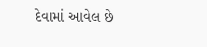દેવામાં આવેલ છે